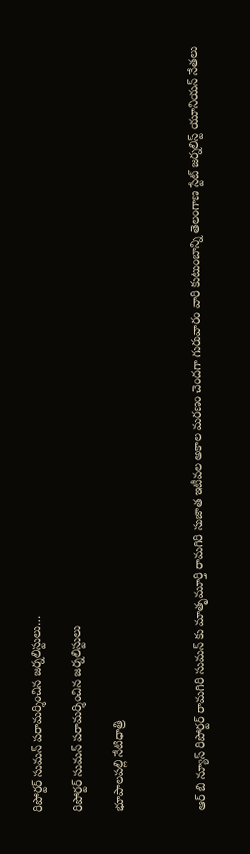రిపోర్టర్ సుమన్ పరామర్శించిన జర్నలిస్టులు…

రిపోర్టర్ సుమన్ పరామర్శించిన జర్నలిస్టులు

భూపాలపల్లి నేటిధాత్రి



ఆర్ బి న్యూస్ రిపోర్టర్ రామగిరి సుమన్ కు మాతృమూర్తి రామగిరి సుజాత ఇటీవల అకాల మరణం చెందగా గురువారం వారి కుటుంబాన్ని తెలంగాణ స్టేట్ జర్నలిస్ట్ యూనియన్ నేతలు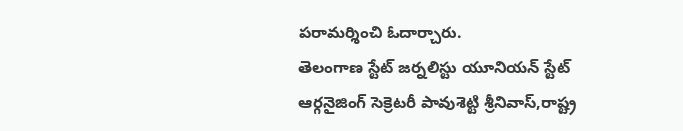పరామర్శించి ఓదార్చారు.
తెలంగాణ స్టేట్ జర్నలిస్టు యూనియన్ స్టేట్ ఆర్గనైజింగ్ సెక్రెటరీ పావుశెట్టి శ్రీనివాస్,రాష్ట్ర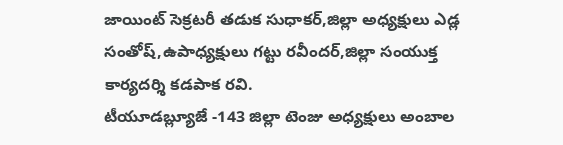జాయింట్ సెక్రటరీ తడుక సుధాకర్,జిల్లా అధ్యక్షులు ఎడ్ల సంతోష్,ఉపాధ్యక్షులు గట్టు రవీందర్,జిల్లా సంయుక్త కార్యదర్శి కడపాక రవి.
టీయూడబ్ల్యూజే -143 జిల్లా టెంజు అధ్యక్షులు అంబాల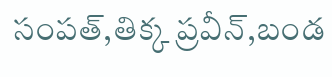సంపత్,తిక్క ప్రవీన్,బండ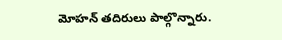మోహన్ తదిరులు పాల్గొన్నారు.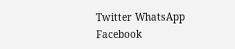Twitter WhatsApp Facebook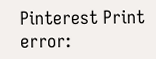Pinterest Print
error: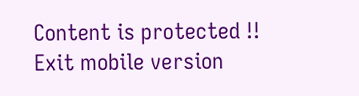Content is protected !!
Exit mobile version